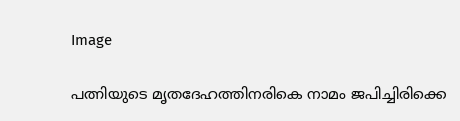Image

പത്നിയുടെ മൃതദേഹത്തിനരികെ നാമം ജപിച്ചിരിക്കെ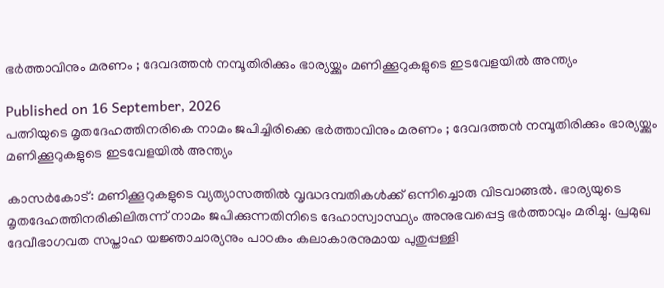ഭർത്താവിനും മരണം ; ദേവദത്തൻ നമ്പൂതിരിക്കും ഭാര്യയ്ക്കും മണിക്കൂറുകളുടെ ഇടവേളയിൽ അന്ത്യം

Published on 16 September, 2026
പത്നിയുടെ മൃതദേഹത്തിനരികെ നാമം ജപിച്ചിരിക്കെ ഭർത്താവിനും മരണം ; ദേവദത്തൻ നമ്പൂതിരിക്കും ഭാര്യയ്ക്കും മണിക്കൂറുകളുടെ ഇടവേളയിൽ അന്ത്യം

കാസർകോട്: മണിക്കൂറുകളുടെ വ്യത്യാസത്തിൽ വൃദ്ധദമ്പതികൾക്ക് ഒന്നിച്ചൊരു വിടവാങ്ങൽ. ഭാര്യയുടെ മൃതദേഹത്തിനരികിലിരുന്ന് നാമം ജപിക്കുന്നതിനിടെ ദേഹാസ്വാസ്ഥ്യം അനുഭവപ്പെട്ട ഭർത്താവും മരിച്ചു. പ്രമുഖ ദേവീഭാഗവത സപ്താഹ യജ്ഞാചാര്യനും പാഠകം കലാകാരനുമായ പുതുപ്പള്ളി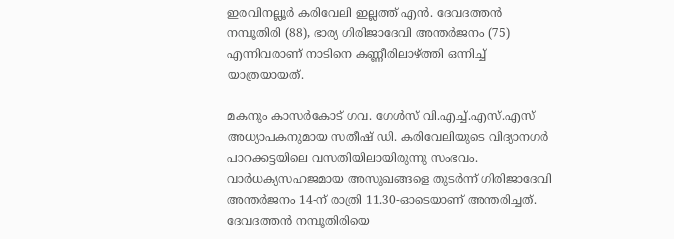ഇരവിനല്ലൂർ കരിവേലി ഇല്ലത്ത് എൻ. ദേവദത്തൻ നമ്പൂതിരി (88), ഭാര്യ ഗിരിജാദേവി അന്തർജനം (75) എന്നിവരാണ് നാടിനെ കണ്ണീരിലാഴ്ത്തി ഒന്നിച്ച് യാത്രയായത്.

മകനും കാസർകോട് ഗവ. ഗേൾസ് വി.എച്ച്.എസ്.എസ് അധ്യാപകനുമായ സതീഷ് ഡി. കരിവേലിയുടെ വിദ്യാനഗർ പാറക്കട്ടയിലെ വസതിയിലായിരുന്നു സംഭവം. വാർധക്യസഹജമായ അസുഖങ്ങളെ തുടർന്ന് ഗിരിജാദേവി അന്തർജനം 14-ന് രാത്രി 11.30-ഓടെയാണ് അന്തരിച്ചത്. ദേവദത്തൻ നമ്പൂതിരിയെ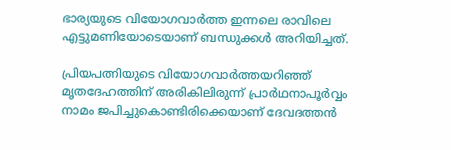ഭാര്യയുടെ വിയോഗവാർത്ത ഇന്നലെ രാവിലെ എട്ടുമണിയോടെയാണ് ബന്ധുക്കൾ അറിയിച്ചത്.

പ്രിയപത്നിയുടെ വിയോഗവാർത്തയറിഞ്ഞ് മൃതദേഹത്തിന് അരികിലിരുന്ന് പ്രാർഥനാപൂർവ്വം നാമം ജപിച്ചുകൊണ്ടിരിക്കെയാണ് ദേവദത്തൻ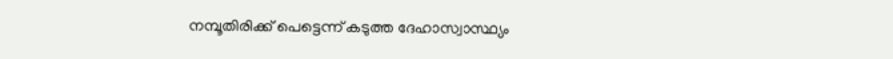നമ്പൂതിരിക്ക് പെട്ടെന്ന് കടുത്ത ദേഹാസ്വാസ്ഥ്യം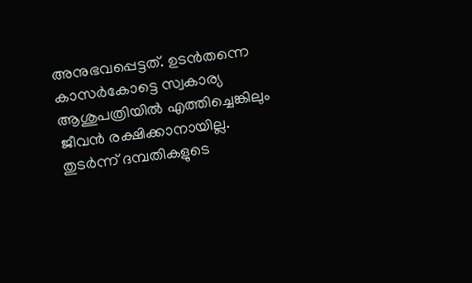അനുഭവപ്പെട്ടത്. ഉടൻതന്നെ കാസർകോട്ടെ സ്വകാര്യ ആശുപത്രിയിൽ എത്തിച്ചെങ്കിലും ജീവൻ രക്ഷിക്കാനായില്ല. തുടർന്ന് ദമ്പതികളുടെ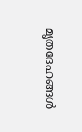മൃതദേഹങ്ങൾ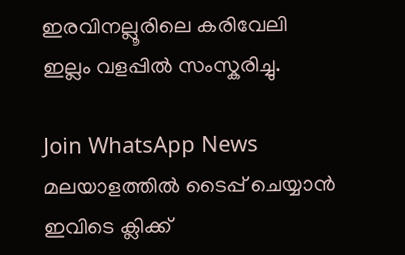ഇരവിനല്ലൂരിലെ കരിവേലി ഇല്ലം വളപ്പിൽ സംസ്കരിച്ചു.

Join WhatsApp News
മലയാളത്തില്‍ ടൈപ്പ് ചെയ്യാന്‍ ഇവിടെ ക്ലിക്ക്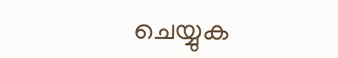ചെയ്യുക